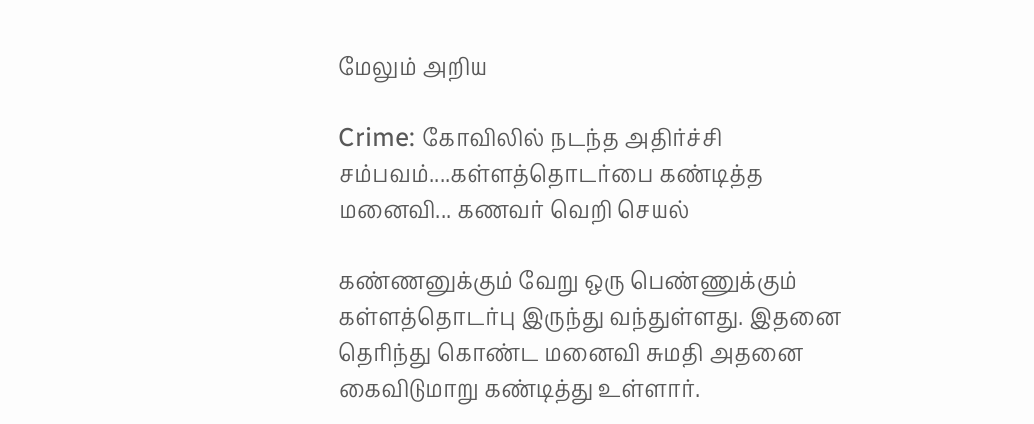மேலும் அறிய

Crime: கோவிலில் நடந்த அதிர்ச்சி சம்பவம்....கள்ளத்தொடர்பை கண்டித்த மனைவி... கணவர் வெறி செயல்

கண்ணனுக்கும் வேறு ஒரு பெண்ணுக்கும் கள்ளத்தொடர்பு இருந்து வந்துள்ளது. இதனை தெரிந்து கொண்ட மனைவி சுமதி அதனை கைவிடுமாறு கண்டித்து உள்ளார்.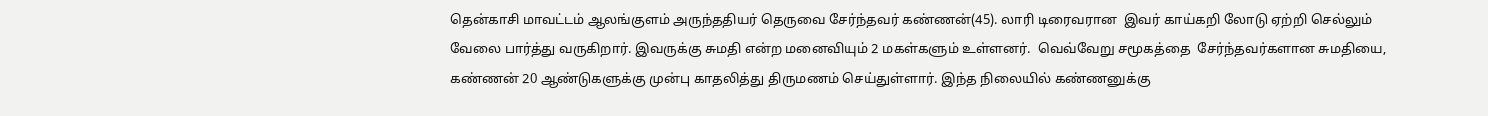தென்காசி மாவட்டம் ஆலங்குளம் அருந்ததியர் தெருவை சேர்ந்தவர் கண்ணன்(45). லாரி டிரைவரான  இவர் காய்கறி லோடு ஏற்றி செல்லும் வேலை பார்த்து வருகிறார். இவருக்கு சுமதி என்ற மனைவியும் 2 மகள்களும் உள்ளனர்.  வெவ்வேறு சமூகத்தை  சேர்ந்தவர்களான சுமதியை, கண்ணன் 20 ஆண்டுகளுக்கு முன்பு காதலித்து திருமணம் செய்துள்ளார். இந்த நிலையில் கண்ணனுக்கு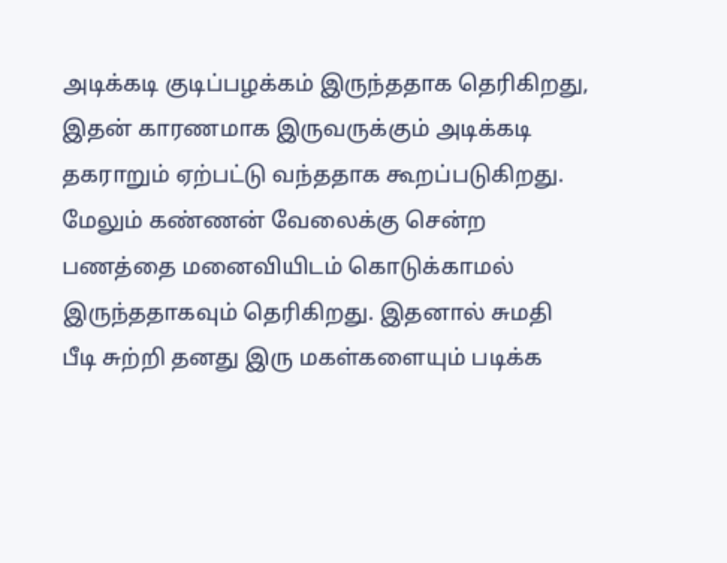அடிக்கடி குடிப்பழக்கம் இருந்ததாக தெரிகிறது, இதன் காரணமாக இருவருக்கும் அடிக்கடி தகராறும் ஏற்பட்டு வந்ததாக கூறப்படுகிறது. மேலும் கண்ணன் வேலைக்கு சென்ற பணத்தை மனைவியிடம் கொடுக்காமல் இருந்ததாகவும் தெரிகிறது. இதனால் சுமதி பீடி சுற்றி தனது இரு மகள்களையும் படிக்க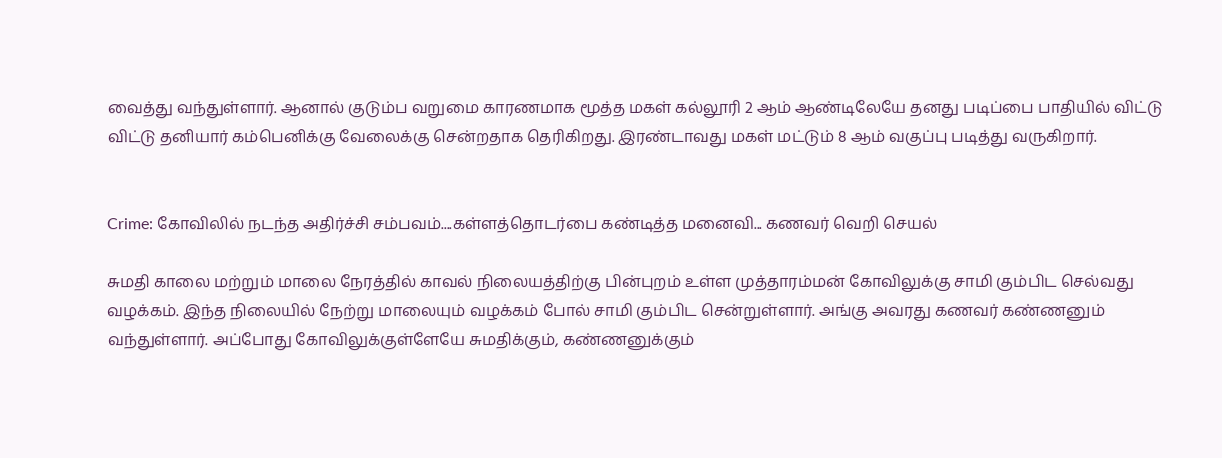வைத்து வந்துள்ளார். ஆனால் குடும்ப வறுமை காரணமாக மூத்த மகள் கல்லூரி 2 ஆம் ஆண்டிலேயே தனது படிப்பை பாதியில் விட்டு விட்டு தனியார் கம்பெனிக்கு வேலைக்கு சென்றதாக தெரிகிறது. இரண்டாவது மகள் மட்டும் 8 ஆம் வகுப்பு படித்து வருகிறார்.


Crime: கோவிலில் நடந்த அதிர்ச்சி சம்பவம்....கள்ளத்தொடர்பை கண்டித்த மனைவி... கணவர் வெறி செயல்

சுமதி காலை மற்றும் மாலை நேரத்தில் காவல் நிலையத்திற்கு பின்புறம் உள்ள முத்தாரம்மன் கோவிலுக்கு சாமி கும்பிட செல்வது வழக்கம். இந்த நிலையில் நேற்று மாலையும் வழக்கம் போல் சாமி கும்பிட சென்றுள்ளார். அங்கு அவரது கணவர் கண்ணனும் வந்துள்ளார். அப்போது கோவிலுக்குள்ளேயே சுமதிக்கும், கண்ணனுக்கும்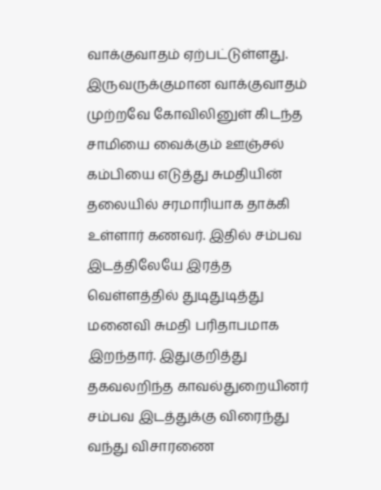வாக்குவாதம் ஏற்பட்டுள்ளது. இருவருக்குமான வாக்குவாதம் முற்றவே கோவிலினுள் கிடந்த சாமியை வைக்கும் ஊஞ்சல் கம்பியை எடுத்து சுமதியின் தலையில் சரமாரியாக தாக்கி உள்ளார் கணவர். இதில் சம்பவ இடத்திலேயே இரத்த வெள்ளத்தில் துடிதுடித்து மனைவி சுமதி பரிதாபமாக இறந்தார். இதுகுறித்து தகவலறிந்த காவல்துறையினர் சம்பவ இடத்துக்கு விரைந்து வந்து விசாரணை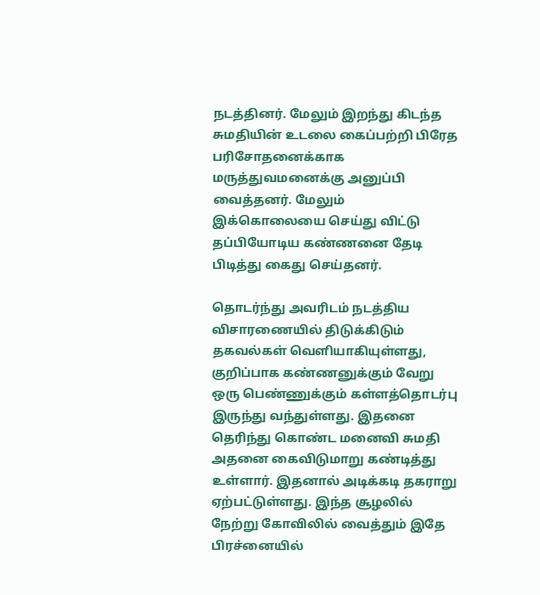நடத்தினர். மேலும் இறந்து கிடந்த சுமதியின் உடலை கைப்பற்றி பிரேத பரிசோதனைக்காக மருத்துவமனைக்கு அனுப்பி வைத்தனர். மேலும் இக்கொலையை செய்து விட்டு தப்பியோடிய கண்ணனை தேடி பிடித்து கைது செய்தனர்.

தொடர்ந்து அவரிடம் நடத்திய விசாரணையில் திடுக்கிடும் தகவல்கள் வெளியாகியுள்ளது, குறிப்பாக கண்ணனுக்கும் வேறு ஒரு பெண்ணுக்கும் கள்ளத்தொடர்பு இருந்து வந்துள்ளது. இதனை தெரிந்து கொண்ட மனைவி சுமதி அதனை கைவிடுமாறு கண்டித்து உள்ளார். இதனால் அடிக்கடி தகராறு ஏற்பட்டுள்ளது. இந்த சூழலில் நேற்று கோவிலில் வைத்தும் இதே பிரச்னையில்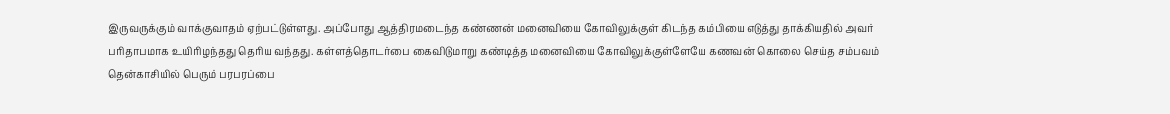இருவருக்கும் வாக்குவாதம் ஏற்பட்டுள்ளது. அப்போது ஆத்திரமடைந்த கண்ணன் மனைவியை கோவிலுக்குள் கிடந்த கம்பியை எடுத்து தாக்கியதில் அவர் பரிதாபமாக உயிரிழந்தது தெரிய வந்தது. கள்ளத்தொடர்பை கைவிடுமாறு கண்டித்த மனைவியை கோவிலுக்குள்ளேயே கணவன் கொலை செய்த சம்பவம் தென்காசியில் பெரும் பரபரப்பை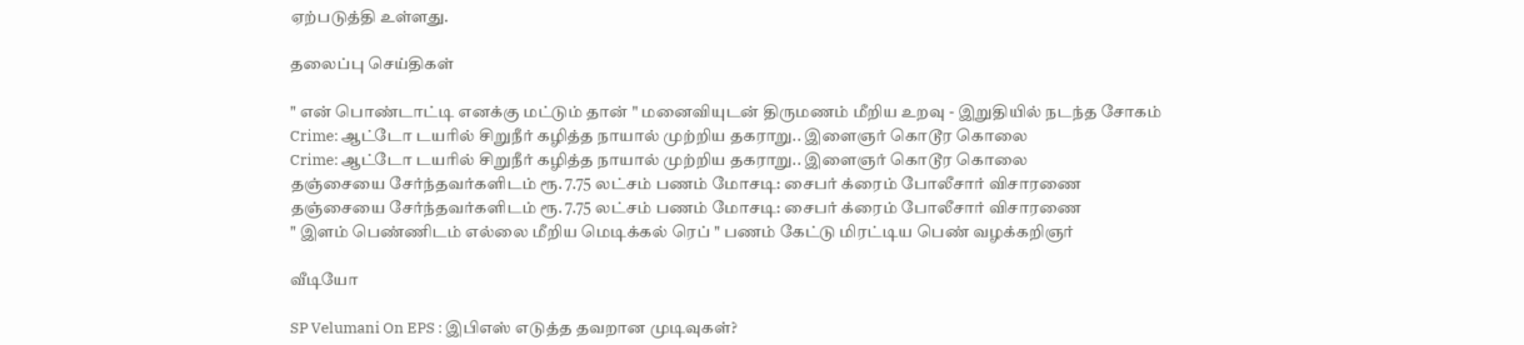ஏற்படுத்தி உள்ளது.

தலைப்பு செய்திகள்

" என் பொண்டாட்டி எனக்கு மட்டும் தான் " மனைவியுடன் திருமணம் மீறிய உறவு - இறுதியில் நடந்த சோகம்
Crime: ஆட்டோ டயரில் சிறுநீர் கழித்த நாயால் முற்றிய தகராறு.. இளைஞர் கொடூர கொலை
Crime: ஆட்டோ டயரில் சிறுநீர் கழித்த நாயால் முற்றிய தகராறு.. இளைஞர் கொடூர கொலை
தஞ்சையை சேர்ந்தவர்களிடம் ரூ. 7.75 லட்சம் பணம் மோசடி: சைபர் க்ரைம் போலீசார் விசாரணை
தஞ்சையை சேர்ந்தவர்களிடம் ரூ. 7.75 லட்சம் பணம் மோசடி: சைபர் க்ரைம் போலீசார் விசாரணை
" இளம் பெண்ணிடம் எல்லை மீறிய மெடிக்கல் ரெப் " பணம் கேட்டு மிரட்டிய பெண் வழக்கறிஞர்

வீடியோ

SP Velumani On EPS : இபிஎஸ் எடுத்த தவறான முடிவுகள்?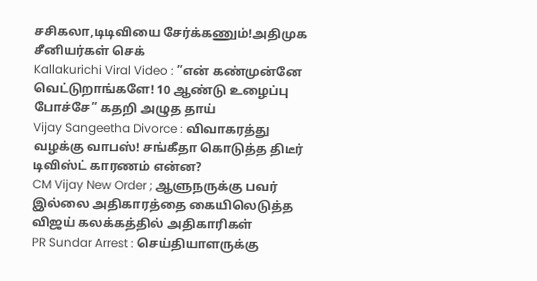சசிகலா,டிடிவியை சேர்க்கணும்!அதிமுக சீனியர்கள் செக்
Kallakurichi Viral Video : ”என் கண்முன்னே வெட்டுறாங்களே! 10 ஆண்டு உழைப்பு போச்சே” கதறி அழுத தாய்
Vijay Sangeetha Divorce : விவாகரத்து வழக்கு வாபஸ்! சங்கீதா கொடுத்த திடீர் டிவிஸ்ட் காரணம் என்ன?
CM Vijay New Order ; ஆளுநருக்கு பவர் இல்லை அதிகாரத்தை கையிலெடுத்த விஜய் கலக்கத்தில் அதிகாரிகள்
PR Sundar Arrest : செய்தியாளருக்கு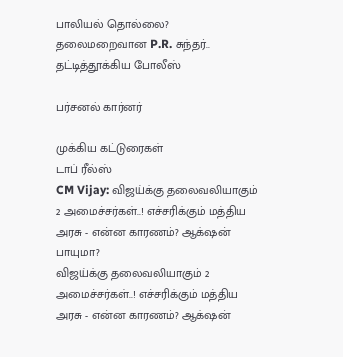பாலியல் தொல்லை? தலைமறைவான P.R. சுந்தர்.. தட்டித்தூக்கிய போலீஸ்

பர்சனல் கார்னர்

முக்கிய கட்டுரைகள்
டாப் ரீல்ஸ்
CM Vijay: விஜய்க்கு தலைவலியாகும் 2 அமைச்சர்கள்..! எச்சரிக்கும் மத்திய அரசு - என்ன காரணம்? ஆக்‌ஷன் பாயுமா?
விஜய்க்கு தலைவலியாகும் 2 அமைச்சர்கள்..! எச்சரிக்கும் மத்திய அரசு - என்ன காரணம்? ஆக்‌ஷன்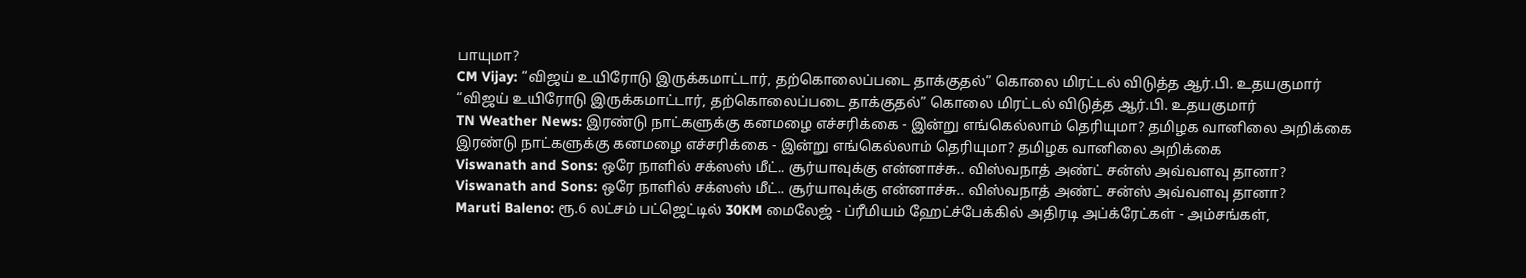பாயுமா?
CM Vijay: “விஜய் உயிரோடு இருக்கமாட்டார், தற்கொலைப்படை தாக்குதல்” கொலை மிரட்டல் விடுத்த ஆர்.பி. உதயகுமார்
“விஜய் உயிரோடு இருக்கமாட்டார், தற்கொலைப்படை தாக்குதல்” கொலை மிரட்டல் விடுத்த ஆர்.பி. உதயகுமார்
TN Weather News: இரண்டு நாட்களுக்கு கனமழை எச்சரிக்கை - இன்று எங்கெல்லாம் தெரியுமா? தமிழக வானிலை அறிக்கை
இரண்டு நாட்களுக்கு கனமழை எச்சரிக்கை - இன்று எங்கெல்லாம் தெரியுமா? தமிழக வானிலை அறிக்கை
Viswanath and Sons: ஒரே நாளில் சக்ஸஸ் மீட்.. சூர்யாவுக்கு என்னாச்சு.. விஸ்வநாத் அண்ட் சன்ஸ் அவ்வளவு தானா?
Viswanath and Sons: ஒரே நாளில் சக்ஸஸ் மீட்.. சூர்யாவுக்கு என்னாச்சு.. விஸ்வநாத் அண்ட் சன்ஸ் அவ்வளவு தானா?
Maruti Baleno: ரூ.6 லட்சம் பட்ஜெட்டில் 30KM மைலேஜ் - ப்ரீமியம் ஹேட்ச்பேக்கில் அதிரடி அப்க்ரேட்கள் - அம்சங்கள்,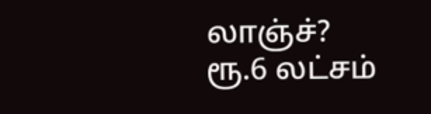லாஞ்ச்?
ரூ.6 லட்சம்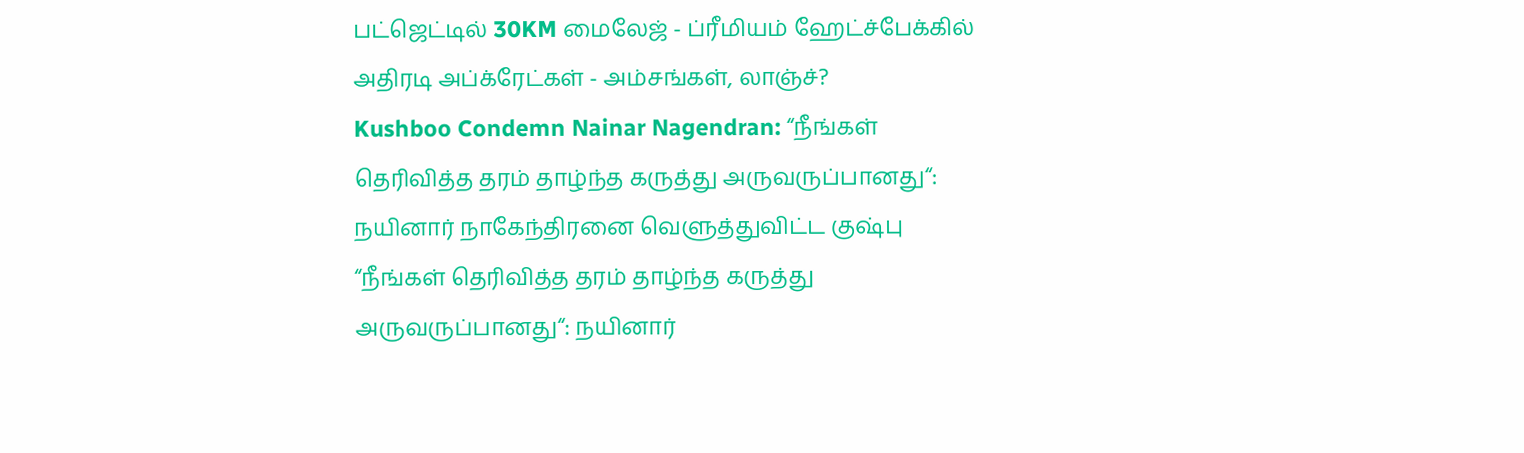பட்ஜெட்டில் 30KM மைலேஜ் - ப்ரீமியம் ஹேட்ச்பேக்கில் அதிரடி அப்க்ரேட்கள் - அம்சங்கள், லாஞ்ச்?
Kushboo Condemn Nainar Nagendran: “நீங்கள் தெரிவித்த தரம் தாழ்ந்த கருத்து அருவருப்பானது“: நயினார் நாகேந்திரனை வெளுத்துவிட்ட குஷ்பு
“நீங்கள் தெரிவித்த தரம் தாழ்ந்த கருத்து அருவருப்பானது“: நயினார்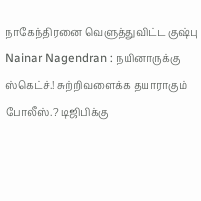நாகேந்திரனை வெளுத்துவிட்ட குஷ்பு
Nainar Nagendran : நயினாருக்கு ஸ்கெட்ச்.! சுற்றிவளைக்க தயாராகும் போலீஸ்.? டிஜிபிக்கு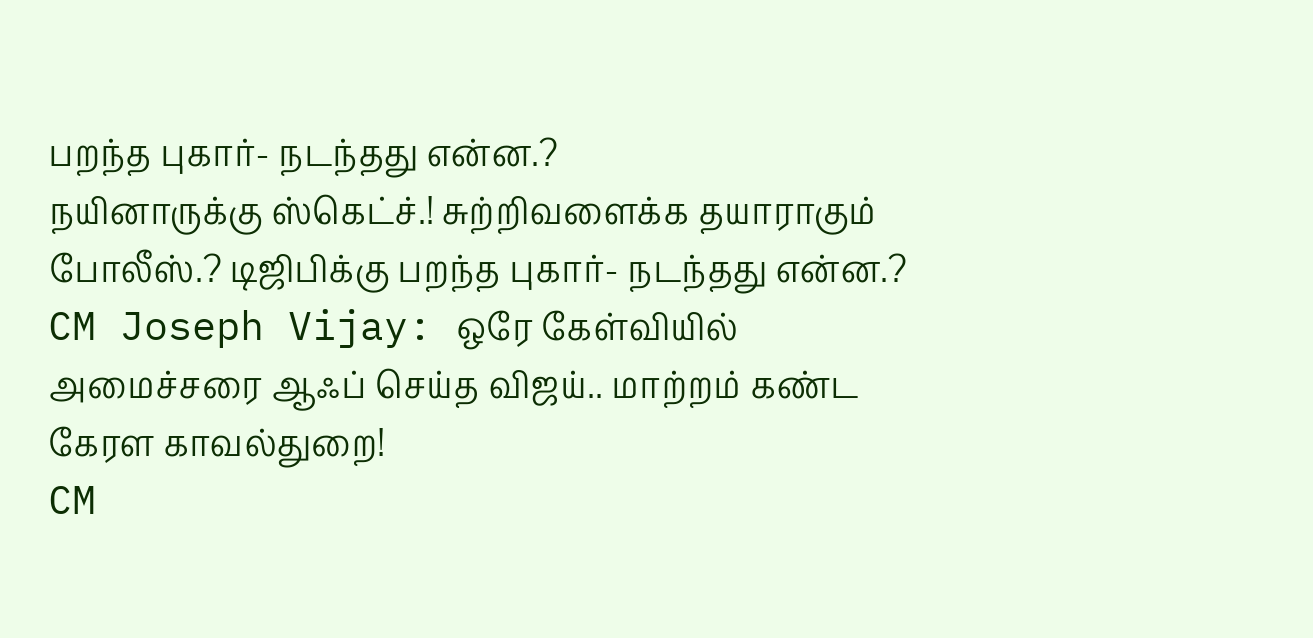பறந்த புகார்- நடந்தது என்ன.?
நயினாருக்கு ஸ்கெட்ச்.! சுற்றிவளைக்க தயாராகும் போலீஸ்.? டிஜிபிக்கு பறந்த புகார்- நடந்தது என்ன.?
CM Joseph Vijay: ஒரே கேள்வியில் அமைச்சரை ஆஃப் செய்த விஜய்.. மாற்றம் கண்ட கேரள காவல்துறை!
CM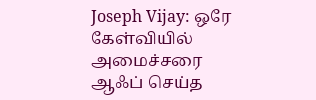Joseph Vijay: ஒரே கேள்வியில் அமைச்சரை ஆஃப் செய்த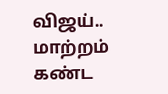விஜய்.. மாற்றம் கண்ட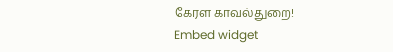கேரள காவல்துறை!
Embed widget